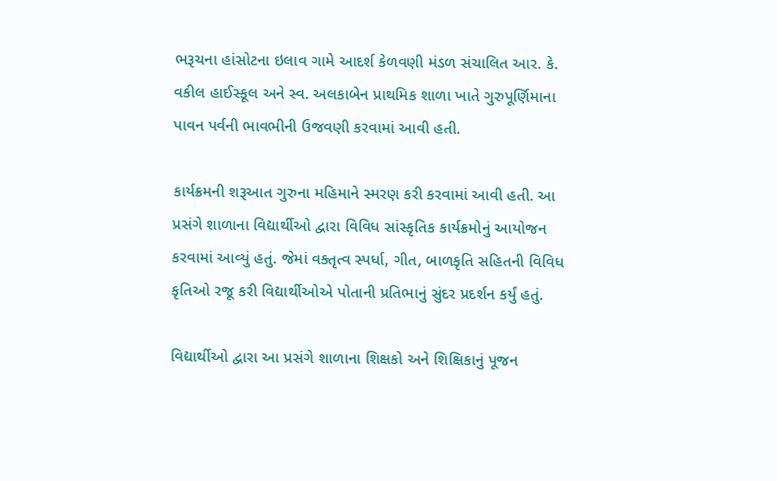ભરૂચના હાંસોટના ઇલાવ ગામે આદર્શ કેળવણી મંડળ સંચાલિત આર. કે. વકીલ હાઈસ્કૂલ અને સ્વ. અલકાબેન પ્રાથમિક શાળા ખાતે ગુરુપૂર્ણિમાના પાવન પર્વની ભાવભીની ઉજવણી કરવામાં આવી હતી.

કાર્યક્રમની શરૂઆત ગુરુના મહિમાને સ્મરણ કરી કરવામાં આવી હતી. આ પ્રસંગે શાળાના વિદ્યાર્થીઓ દ્વારા વિવિધ સાંસ્કૃતિક કાર્યક્રમોનું આયોજન કરવામાં આવ્યું હતું. જેમાં વક્તૃત્વ સ્પર્ધા, ગીત, બાળકૃતિ સહિતની વિવિધ કૃતિઓ રજૂ કરી વિદ્યાર્થીઓએ પોતાની પ્રતિભાનું સુંદર પ્રદર્શન કર્યું હતું.

વિદ્યાર્થીઓ દ્વારા આ પ્રસંગે શાળાના શિક્ષકો અને શિક્ષિકાનું પૂજન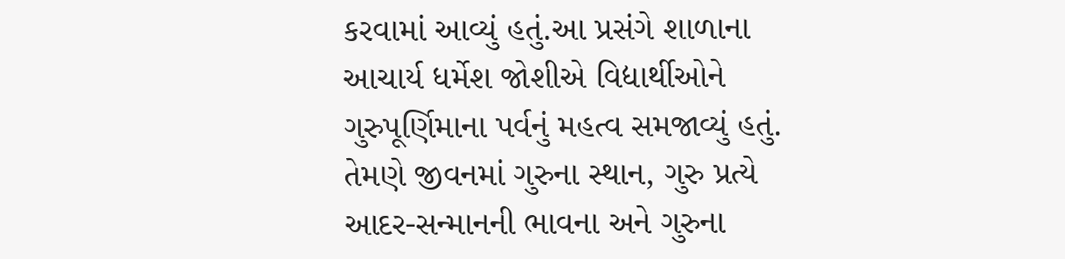કરવામાં આવ્યું હતું.આ પ્રસંગે શાળાના આચાર્ય ધર્મેશ જોશીએ વિદ્યાર્થીઓને ગુરુપૂર્ણિમાના પર્વનું મહત્વ સમજાવ્યું હતું. તેમણે જીવનમાં ગુરુના સ્થાન, ગુરુ પ્રત્યે આદર-સન્માનની ભાવના અને ગુરુના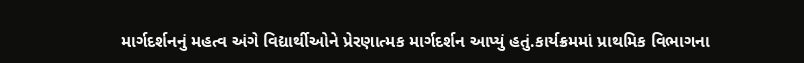માર્ગદર્શનનું મહત્વ અંગે વિદ્યાર્થીઓને પ્રેરણાત્મક માર્ગદર્શન આપ્યું હતું.કાર્યક્રમમાં પ્રાથમિક વિભાગના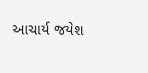આચાર્ય જયેશ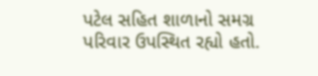પટેલ સહિત શાળાનો સમગ્ર પરિવાર ઉપસ્થિત રહ્યો હતો.